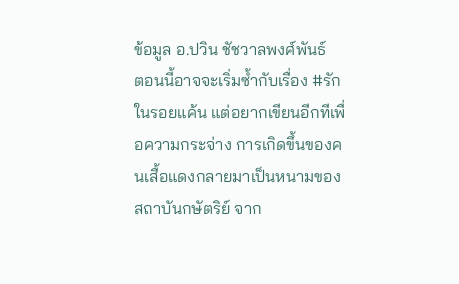ข้อมูล อ.ปวิน ชัชวาลพงศ์พันธ์
ตอนนี้อาจจะเริ่มซ้ำกับเรื่อง #รักในรอยแค้น แต่อยากเขียนอีกทีเพื่อความกระจ่าง การเกิดขึ้นของคนเสื้อแดงกลายมาเป็นหนามของสถาบันกษัตริย์ จาก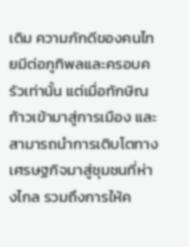เดิม ความภักดีของคนไทยมีต่อภูทิพลและครอบครัวเท่านั้น แต่เมื่อทักษิณก้าวเข้ามาสู่การเมือง และสามารถนำการเติบโตทางเศรษฐกิจมาสู่ชุมชนที่ห่างไกล รวมถึงการให้ค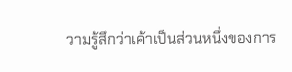วามรู้สึกว่าเค้าเป็นส่วนหนึ่งของการ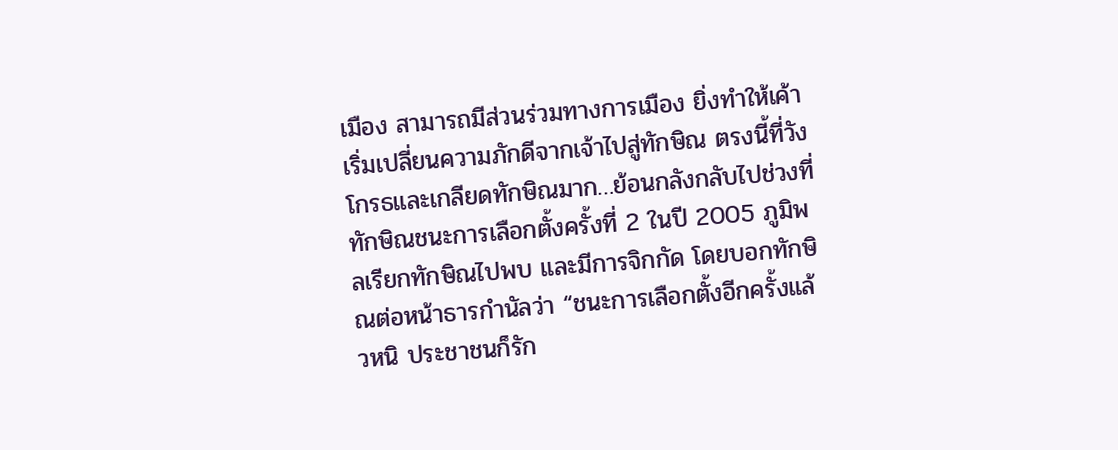เมือง สามารถมีส่วนร่วมทางการเมือง ยิ่งทำให้เค้าเริ่มเปลี่ยนความภักดีจากเจ้าไปสู่ทักษิณ ตรงนี้ที่วังโกรธและเกลียดทักษิณมาก…ย้อนกลังกลับไปช่วงที่ทักษิณชนะการเลือกตั้งครั้งที่ 2 ในปี 2005 ภูมิพลเรียกทักษิณไปพบ และมีการจิกกัด โดยบอกทักษิณต่อหน้าธารกำนัลว่า “ชนะการเลือกตั้งอีกครั้งแล้วหนิ ประชาชนก็รัก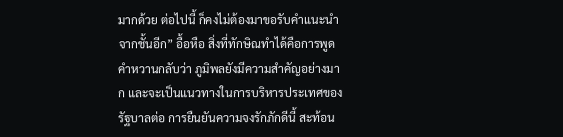มากด้วย ต่อไปนี้ ก็คงไม่ต้องมาขอรับคำแนะนำจากชั้นอีก” อื้อหือ สิ่งที่ทักษิณทำได้คือการพูดคำหวานกลับว่า ภูมิพลยังมีความสำคัญอย่างมาก และจะเป็นแนวทางในการบริหารประเทศของรัฐบาลต่อ การยืนยันความจงรักภักดีนี้ สะท้อน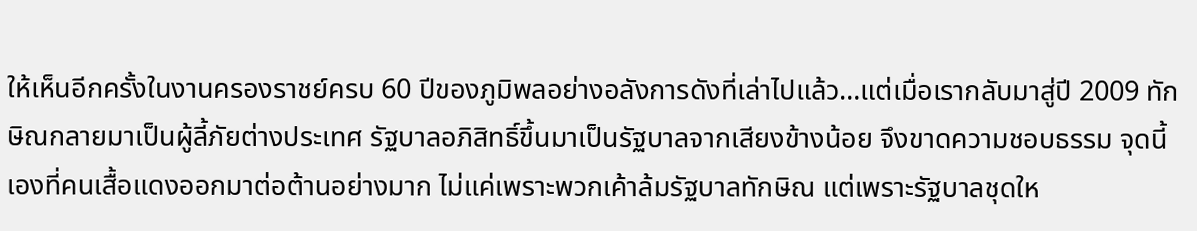ให้เห็นอีกครั้งในงานครองราชย์ครบ 60 ปีของภูมิพลอย่างอลังการดังที่เล่าไปแล้ว…แต่เมื่อเรากลับมาสู่ปี 2009 ทักษิณกลายมาเป็นผู้ลี้ภัยต่างประเทศ รัฐบาลอภิสิทธิ์ขึ้นมาเป็นรัฐบาลจากเสียงข้างน้อย จึงขาดความชอบธรรม จุดนี้เองที่คนเสื้อแดงออกมาต่อต้านอย่างมาก ไม่แค่เพราะพวกเค้าล้มรัฐบาลทักษิณ แต่เพราะรัฐบาลชุดให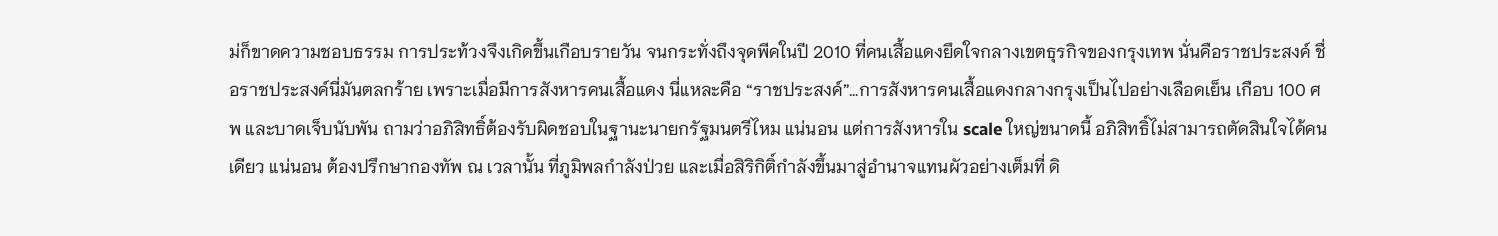ม่ก็ขาดความชอบธรรม การประท้วงจึงเกิดขึ้นเกือบรายวัน จนกระทั่งถึงจุดพีคในปี 2010 ที่คนเสื้อแดงยึดใจกลางเขตธุรกิจของกรุงเทพ นั่นคือราชประสงค์ ชื่อราชประสงค์นี่มันตลกร้าย เพราะเมื่อมีการสังหารคนเสื้อแดง นี่แหละคือ “ราชประสงค์”…การสังหารคนเสื้อแดงกลางกรุงเป็นไปอย่างเลือดเย็น เกือบ 100 ศพ และบาดเจ็บนับพัน ถามว่าอภิสิทธิ์ต้องรับผิดชอบในฐานะนายกรัฐมนตรีไหม แน่นอน แต่การสังหารใน scale ใหญ่ขนาดนี้ อภิสิทธิ์ไม่สามารถตัดสินใจได้คนเดียว แน่นอน ต้องปรึกษากองทัพ ณ เวลานั้น ที่ภูมิพลกำลังป่วย และเมื่อสิริกิติ์กำลังขึ้นมาสู่อำนาจแทนผัวอย่างเต็มที่ ดิ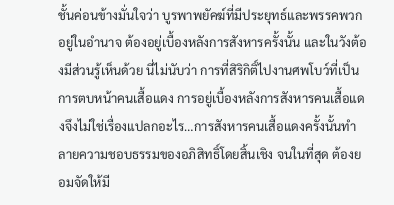ชั้นค่อนข้างมั่นใจว่า บูรพาพยัคฆ์ที่มีประยุทธ์และพรรคพวกอยู่ในอำนาจ ต้องอยู่เบื้องหลังการสังหารครั้งนั้น และในวังต้องมีส่วนรู้เห็นด้วย นี่ไม่นับว่า การที่สิริกิติ์ไปงานศพโบว์ที่เป็นการตบหน้าคนเสื้อแดง การอยู่เบื้องหลังการสังหารคนเสื้อแดงจึงไม่ใช่เรื่องแปลกอะไร…การสังหารคนเสื้อแดงครั้งนั้นทำลายความชอบธรรมของอภิสิทธิ์โดยสิ้นเชิง จนในที่สุด ต้องยอมจัดให้มี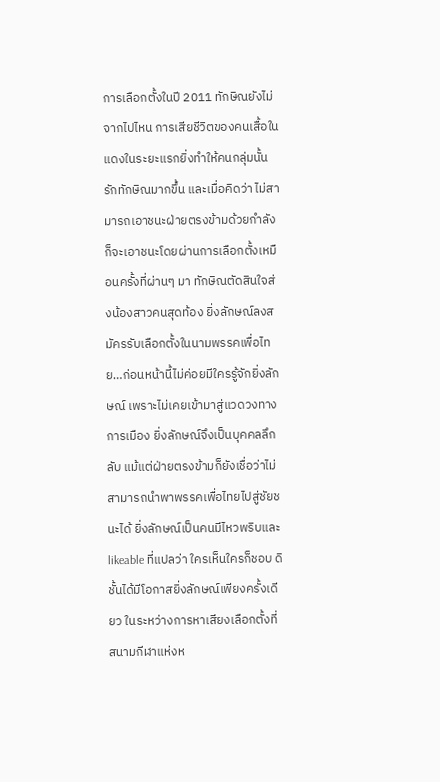การเลือกตั้งในปี 2011 ทักษิณยังไม่จากไปไหน การเสียชีวิตของคนเสื้อในแดงในระยะแรกยิ่งทำให้คนกลุ่มนั้นรักทักษิณมากขึ้น และเมื่อคิดว่า ไม่สามารถเอาชนะฝ่ายตรงข้ามด้วยกำลัง ก็จะเอาชนะโดยผ่านการเลือกตั้งเหมือนครั้งที่ผ่านๆ มา ทักษิณตัดสินใจส่งน้องสาวคนสุดท้อง ยิ่งลักษณ์ลงสมัครรับเลือกตั้งในนามพรรคเพื่อไทย…ก่อนหน้านี้ไม่ค่อยมีใครรู้จักยิ่งลักษณ์ เพราะไม่เคยเข้ามาสู่แวดวงทางการเมือง ยิ่งลักษณ์จึงเป็นบุคคลลึกลับ แม้แต่ฝ่ายตรงข้ามก็ยังเชื่อว่าไม่สามารถนำพาพรรคเพื่อไทยไปสู่ชัยชนะได้ ยิ่งลักษณ์เป็นคนมีไหวพริบและ likeable ที่แปลว่า ใครเห็นใครก็ชอบ ดิชั้นได้มีโอกาสยิ่งลักษณ์เพียงครั้งเดียว ในระหว่างการหาเสียงเลือกตั้งที่สนามกีฬาแห่งห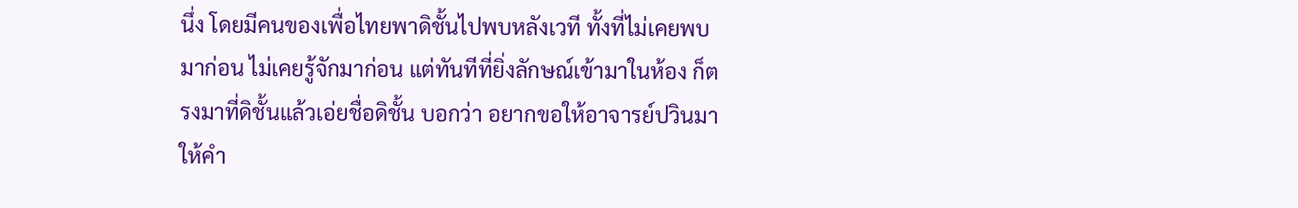นึ่ง โดยมีคนของเพื่อไทยพาดิชั้นไปพบหลังเวที ทั้งที่ไม่เคยพบมาก่อน ไม่เคยรู้จักมาก่อน แต่ทันทีที่ยิ่งลักษณ์เข้ามาในห้อง ก็ตรงมาที่ดิชั้นแล้วเอ่ยชื่อดิชั้น บอกว่า อยากขอให้อาจารย์ปวินมาให้คำ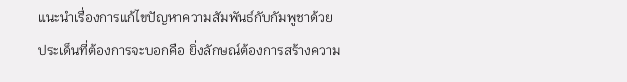แนะนำเรื่องการแก้ไขปัญหาความสัมพันธ์กับกัมพูชาด้วย ประเด็นที่ต้องการจะบอกคือ ยิ่งลักษณ์ต้องการสร้างความ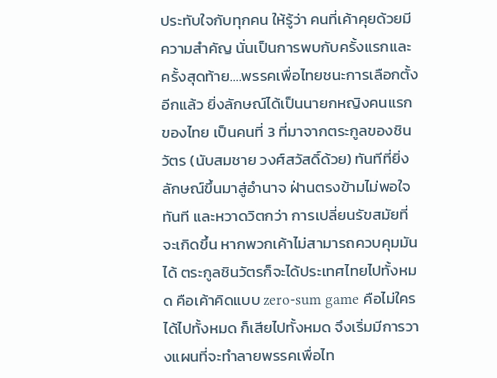ประทับใจกับทุกคน ให้รู้ว่า คนที่เค้าคุยด้วยมีความสำคัญ นั่นเป็นการพบกับครั้งแรกและครั้งสุดท้าย….พรรคเพื่อไทยชนะการเลือกตั้งอีกแล้ว ยิ่งลักษณ์ได้เป็นนายกหญิงคนแรกของไทย เป็นคนที่ 3 ที่มาจากตระกูลของชินวัตร (นับสมชาย วงศ์สวัสดิ์ด้วย) ทันทีที่ยิ่งลักษณ์ขึ้นมาสู่อำนาจ ฝ่านตรงข้ามไม่พอใจทันที และหวาดวิตกว่า การเปลี่ยนรัขสมัยที่จะเกิดขึ้น หากพวกเค้าไม่สามารถควบคุมมันได้ ตระกูลชินวัตรก็จะได้ประเทศไทยไปทั้งหมด คือเค้าคิดแบบ zero-sum game คือไม่ใครได้ไปทั้งหมด ก็เสียไปทั้งหมด จึงเริ่มมีการวางแผนที่จะทำลายพรรคเพื่อไท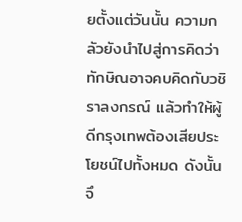ยตั้งแต่วันนั้น ความกลัวยังนำไปสู่การคิดว่า ทักษิณอาจคบคิดกับวชิราลงกรณ์ แล้วทำให้ผู้ดีกรุงเทพต้องเสียประโยชน์ไปทั้งหมด ดังนั้น จึ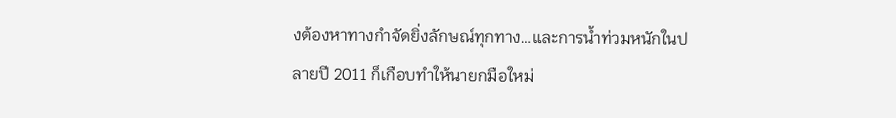งต้องหาทางกำจัดยิ่งลักษณ์ทุกทาง…และการน้ำท่วมหนักในปลายปี 2011 ก็เกือบทำให้นายกมือใหม่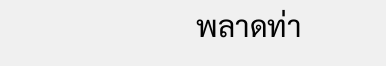พลาดท่า